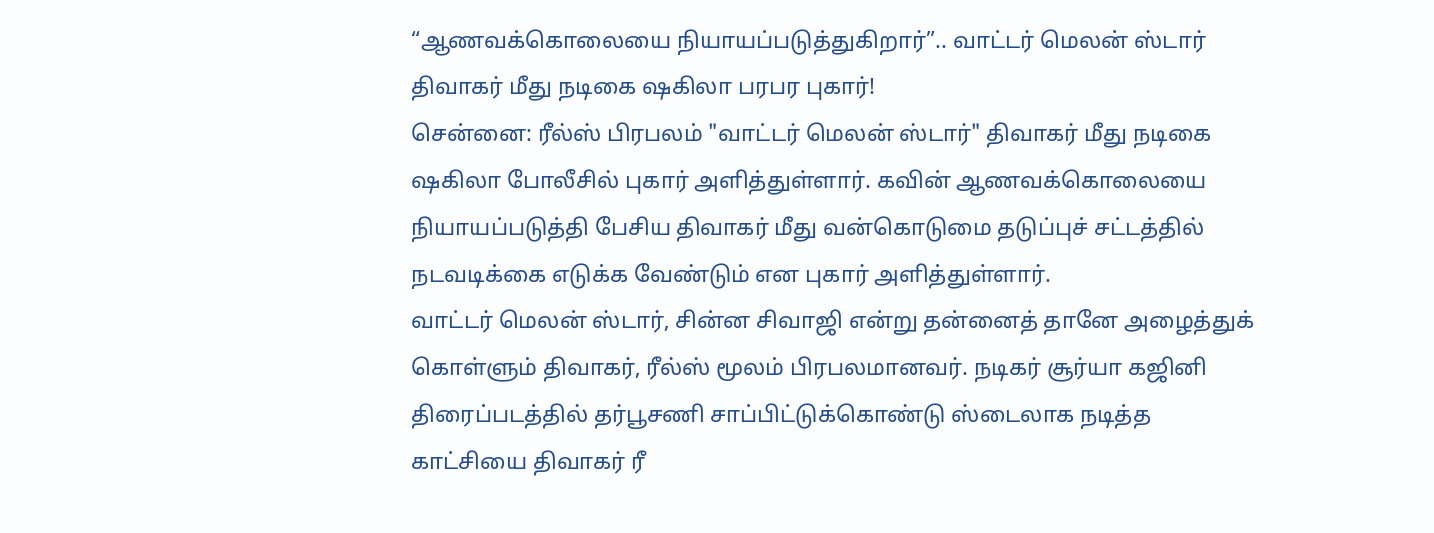“ஆணவக்கொலையை நியாயப்படுத்துகிறார்”.. வாட்டர் மெலன் ஸ்டார் திவாகர் மீது நடிகை ஷகிலா பரபர புகார்!
சென்னை: ரீல்ஸ் பிரபலம் "வாட்டர் மெலன் ஸ்டார்" திவாகர் மீது நடிகை ஷகிலா போலீசில் புகார் அளித்துள்ளார். கவின் ஆணவக்கொலையை நியாயப்படுத்தி பேசிய திவாகர் மீது வன்கொடுமை தடுப்புச் சட்டத்தில் நடவடிக்கை எடுக்க வேண்டும் என புகார் அளித்துள்ளார்.
வாட்டர் மெலன் ஸ்டார், சின்ன சிவாஜி என்று தன்னைத் தானே அழைத்துக் கொள்ளும் திவாகர், ரீல்ஸ் மூலம் பிரபலமானவர். நடிகர் சூர்யா கஜினி திரைப்படத்தில் தர்பூசணி சாப்பிட்டுக்கொண்டு ஸ்டைலாக நடித்த காட்சியை திவாகர் ரீ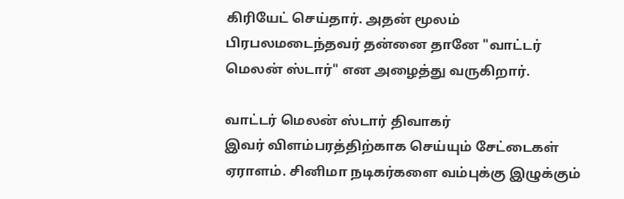கிரியேட் செய்தார். அதன் மூலம் பிரபலமடைந்தவர் தன்னை தானே "வாட்டர் மெலன் ஸ்டார்" என அழைத்து வருகிறார்.

வாட்டர் மெலன் ஸ்டார் திவாகர்
இவர் விளம்பரத்திற்காக செய்யும் சேட்டைகள் ஏராளம். சினிமா நடிகர்களை வம்புக்கு இழுக்கும்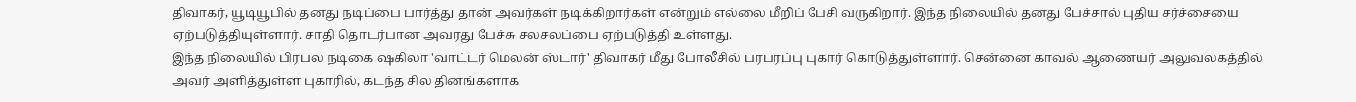திவாகர், யூடியூபில் தனது நடிப்பை பார்த்து தான் அவர்கள் நடிக்கிறார்கள் என்றும் எல்லை மீறிப் பேசி வருகிறார். இந்த நிலையில் தனது பேச்சால் புதிய சர்ச்சையை ஏற்படுத்தியுள்ளார். சாதி தொடர்பான அவரது பேச்சு சலசலப்பை ஏற்படுத்தி உள்ளது.
இந்த நிலையில் பிரபல நடிகை ஷகிலா 'வாட்டர் மெலன் ஸ்டார்' திவாகர் மீது போலீசில் பரபரப்பு புகார் கொடுத்துள்ளார். சென்னை காவல் ஆணையர் அலுவலகத்தில் அவர் அளித்துள்ள புகாரில், கடந்த சில தினங்களாக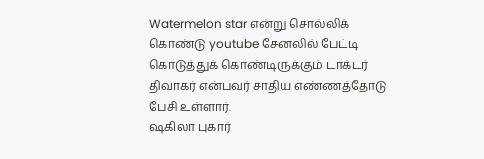Watermelon star என்று சொல்லிக் கொண்டு youtube சேனலில் பேட்டி கொடுத்துக் கொண்டிருக்கும் டாக்டர் திவாகர் என்பவர் சாதிய எண்ணத்தோடு பேசி உள்ளார்.
ஷகிலா புகார்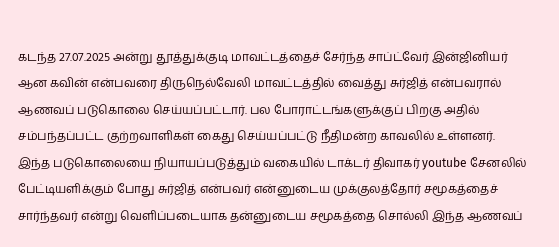கடந்த 27.07.2025 அன்று தூத்துக்குடி மாவட்டத்தைச் சேர்ந்த சாப்ட்வேர் இன்ஜினியர் ஆன கவின் என்பவரை திருநெல்வேலி மாவட்டத்தில் வைத்து சுர்ஜித் என்பவரால் ஆணவப் படுகொலை செய்யப்பட்டார். பல போராட்டங்களுக்குப் பிறகு அதில் சம்பந்தப்பட்ட குற்றவாளிகள் கைது செய்யப்பட்டு நீதிமன்ற காவலில் உள்ளனர்.
இந்த படுகொலையை நியாயப்படுத்தும் வகையில் டாக்டர் திவாகர் youtube சேனலில் பேட்டியளிக்கும் போது சுர்ஜித் என்பவர் என்னுடைய முக்குலத்தோர் சமூகத்தைச் சார்ந்தவர் என்று வெளிப்படையாக தன்னுடைய சமூகத்தை சொல்லி இந்த ஆணவப்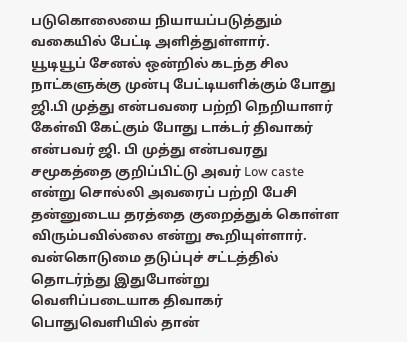படுகொலையை நியாயப்படுத்தும் வகையில் பேட்டி அளித்துள்ளார்.
யூடியூப் சேனல் ஒன்றில் கடந்த சில நாட்களுக்கு முன்பு பேட்டியளிக்கும் போது ஜி.பி முத்து என்பவரை பற்றி நெறியாளர் கேள்வி கேட்கும் போது டாக்டர் திவாகர் என்பவர் ஜி. பி முத்து என்பவரது சமூகத்தை குறிப்பிட்டு அவர் Low caste என்று சொல்லி அவரைப் பற்றி பேசி தன்னுடைய தரத்தை குறைத்துக் கொள்ள விரும்பவில்லை என்று கூறியுள்ளார்.
வன்கொடுமை தடுப்புச் சட்டத்தில்
தொடர்ந்து இதுபோன்று வெளிப்படையாக திவாகர் பொதுவெளியில் தான்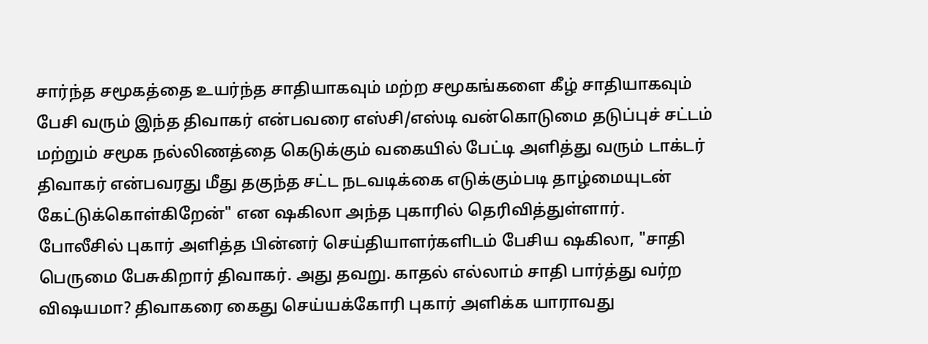சார்ந்த சமூகத்தை உயர்ந்த சாதியாகவும் மற்ற சமூகங்களை கீழ் சாதியாகவும் பேசி வரும் இந்த திவாகர் என்பவரை எஸ்சி/எஸ்டி வன்கொடுமை தடுப்புச் சட்டம் மற்றும் சமூக நல்லிணத்தை கெடுக்கும் வகையில் பேட்டி அளித்து வரும் டாக்டர் திவாகர் என்பவரது மீது தகுந்த சட்ட நடவடிக்கை எடுக்கும்படி தாழ்மையுடன் கேட்டுக்கொள்கிறேன்" என ஷகிலா அந்த புகாரில் தெரிவித்துள்ளார்.
போலீசில் புகார் அளித்த பின்னர் செய்தியாளர்களிடம் பேசிய ஷகிலா, "சாதி பெருமை பேசுகிறார் திவாகர். அது தவறு. காதல் எல்லாம் சாதி பார்த்து வர்ற விஷயமா? திவாகரை கைது செய்யக்கோரி புகார் அளிக்க யாராவது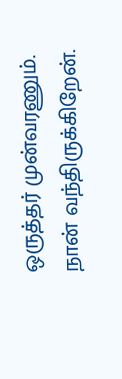ஒருத்தர் முன்வரணும். நான் வந்திருக்கிறேன்.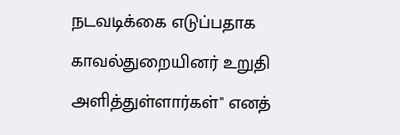நடவடிக்கை எடுப்பதாக காவல்துறையினர் உறுதி அளித்துள்ளார்கள்" எனத்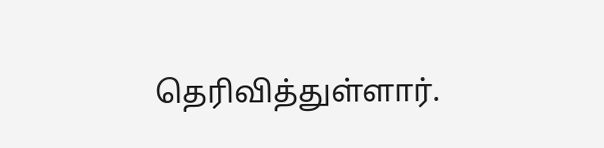தெரிவித்துள்ளார்.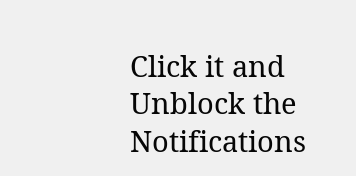Click it and Unblock the Notifications